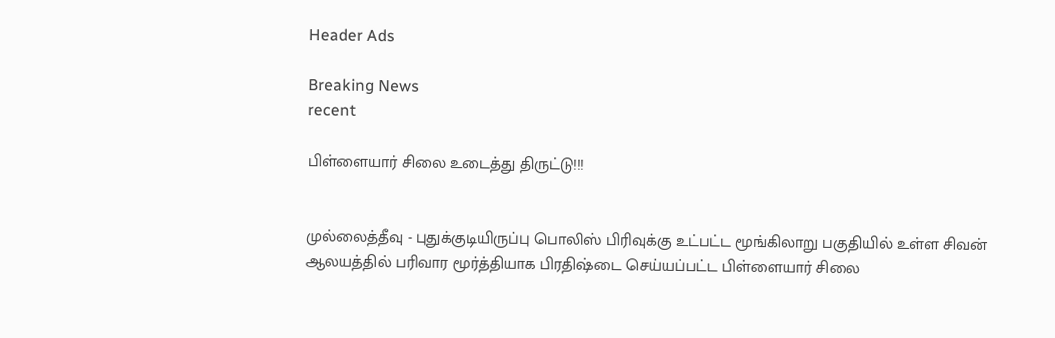Header Ads

Breaking News
recent

பிள்ளையார் சிலை உடைத்து திருட்டு!!!


முல்லைத்தீவு - புதுக்குடியிருப்பு பொலிஸ் பிரிவுக்கு உட்பட்ட மூங்கிலாறு பகுதியில் உள்ள சிவன் ஆலயத்தில் பரிவார மூர்த்தியாக பிரதிஷ்டை செய்யப்பட்ட பிள்ளையார் சிலை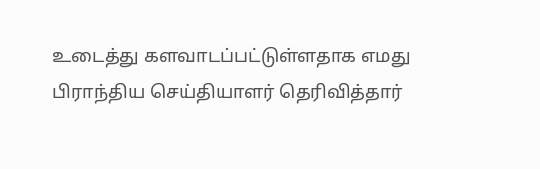உடைத்து களவாடப்பட்டுள்ளதாக எமது பிராந்திய செய்தியாளர் தெரிவித்தார்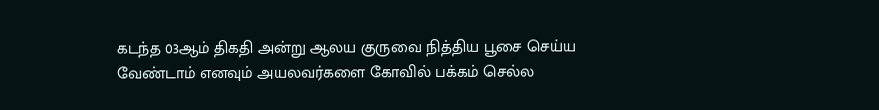கடந்த 03ஆம் திகதி அன்று ஆலய குருவை நித்திய பூசை செய்ய வேண்டாம் எனவும் அயலவர்களை கோவில் பக்கம் செல்ல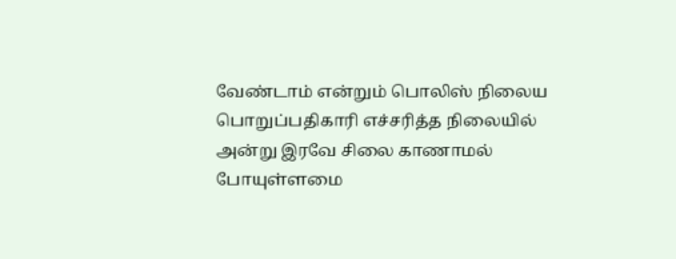வேண்டாம் என்றும் பொலிஸ் நிலைய பொறுப்பதிகாரி எச்சரித்த நிலையில் அன்று இரவே சிலை காணாமல் போயுள்ளமை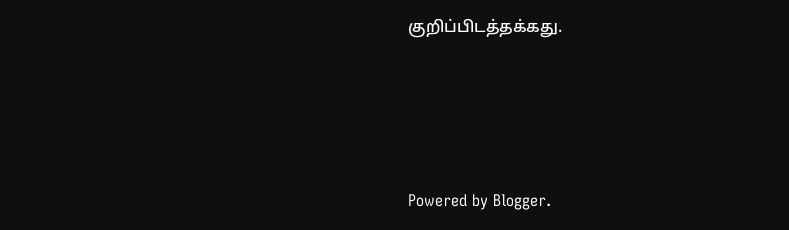குறிப்பிடத்தக்கது.




Powered by Blogger.